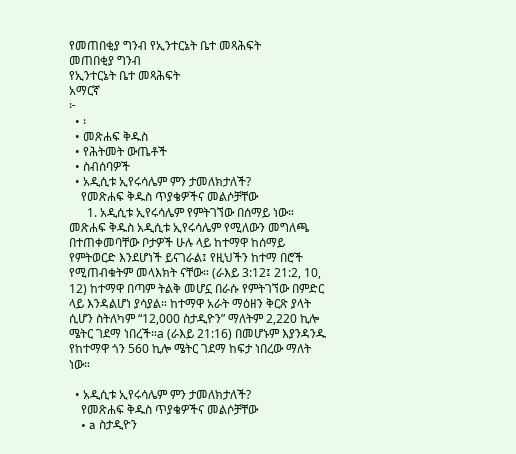የመጠበቂያ ግንብ የኢንተርኔት ቤተ መጻሕፍት
መጠበቂያ ግንብ
የኢንተርኔት ቤተ መጻሕፍት
አማርኛ
፦
  • ፡
  • መጽሐፍ ቅዱስ
  • የሕትመት ውጤቶች
  • ስብሰባዎች
  • አዲሲቱ ኢየሩሳሌም ምን ታመለክታለች?
    የመጽሐፍ ቅዱስ ጥያቄዎችና መልሶቻቸው
      1. አዲሲቱ ኢየሩሳሌም የምትገኘው በሰማይ ነው። መጽሐፍ ቅዱስ አዲሲቱ ኢየሩሳሌም የሚለውን መግለጫ በተጠቀመባቸው ቦታዎች ሁሉ ላይ ከተማዋ ከሰማይ የምትወርድ እንደሆነች ይናገራል፤ የዚህችን ከተማ በሮች የሚጠብቁትም መላእክት ናቸው። (ራእይ 3:12፤ 21:2, 10, 12) ከተማዋ በጣም ትልቅ መሆኗ በራሱ የምትገኘው በምድር ላይ እንዳልሆነ ያሳያል። ከተማዋ አራት ማዕዘን ቅርጽ ያላት ሲሆን ስትለካም “12,000 ስታዲዮን” ማለትም 2,220 ኪሎ ሜትር ገደማ ነበረች።a (ራእይ 21:16) በመሆኑም እያንዳንዱ የከተማዋ ጎን 560 ኪሎ ሜትር ገደማ ከፍታ ነበረው ማለት ነው።

  • አዲሲቱ ኢየሩሳሌም ምን ታመለክታለች?
    የመጽሐፍ ቅዱስ ጥያቄዎችና መልሶቻቸው
    • a ስታዲዮን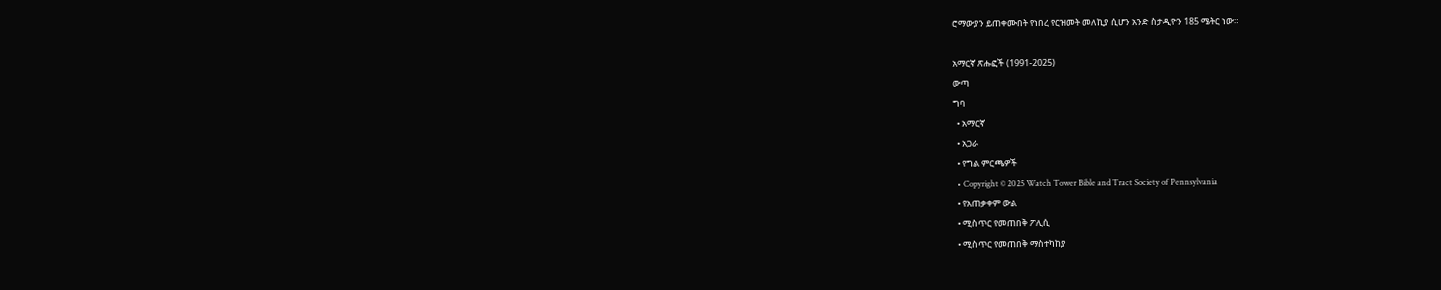ሮማውያን ይጠቀሙበት የነበረ የርዝመት መለኪያ ሲሆን አንድ ስታዲዮን 185 ሜትር ነው።

አማርኛ ጽሑፎች (1991-2025)
ውጣ
ግባ
  • አማርኛ
  • አጋራ
  • የግል ምርጫዎች
  • Copyright © 2025 Watch Tower Bible and Tract Society of Pennsylvania
  • የአጠቃቀም ውል
  • ሚስጥር የመጠበቅ ፖሊሲ
  • ሚስጥር የመጠበቅ ማስተካከያ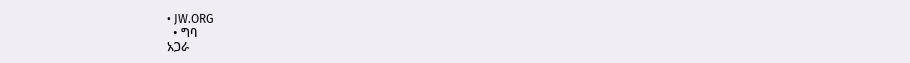• JW.ORG
  • ግባ
አጋራ